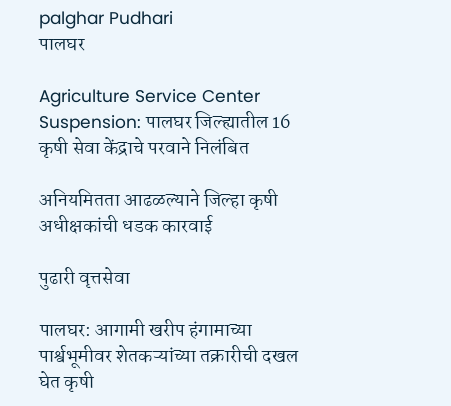palghar Pudhari
पालघर

Agriculture Service Center Suspension: पालघर जिल्ह्यातील 16 कृषी सेवा केंद्राचे परवाने निलंबित

अनियमितता आढळल्याने जिल्हा कृषी अधीक्षकांची धडक कारवाई

पुढारी वृत्तसेवा

पालघर: आगामी खरीप हंगामाच्या पार्श्वभूमीवर शेतकऱ्यांच्या तक्रारीची दखल घेत कृषी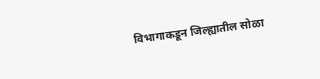विभागाकडून जिल्ह्यातील सोळा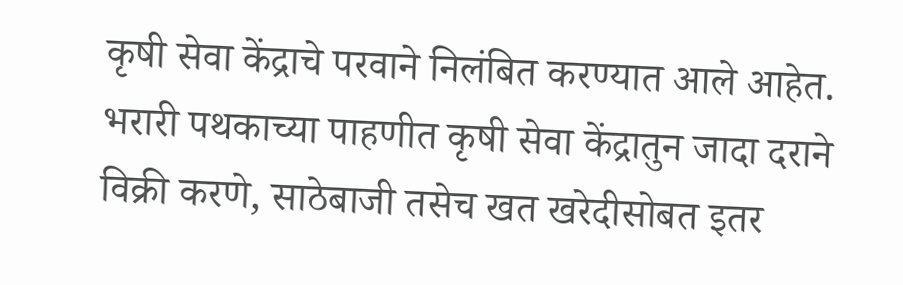कृषी सेवा केंद्राचे परवाने निलंबित करण्यात आले आहेत. भरारी पथकाच्या पाहणीत कृषी सेवा केंद्रातुन जादा दराने विक्री करणे, साठेबाजी तसेच खत खरेदीसोबत इतर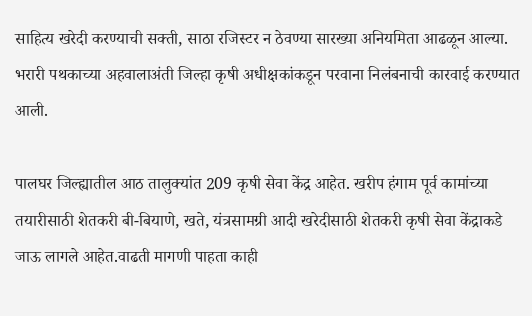साहित्य खरेदी करण्याची सक्ती, साठा रजिस्टर न ठेवण्या सारख्या अनियमिता आढळून आल्या. भरारी पथकाच्या अहवालाअंती जिल्हा कृषी अधीक्षकांकडून परवाना निलंबनाची कारवाई करण्यात आली.

पालघर जिल्ह्यातील आठ तालुक्यांत 209 कृषी सेवा केंद्र आहेत. खरीप हंगाम पूर्व कामांच्या तयारीसाठी शेतकरी बी-बियाणे, खते, यंत्रसामग्री आदी खरेदीसाठी शेतकरी कृषी सेवा केंद्राकडे जाऊ लागले आहेत.वाढती मागणी पाहता काही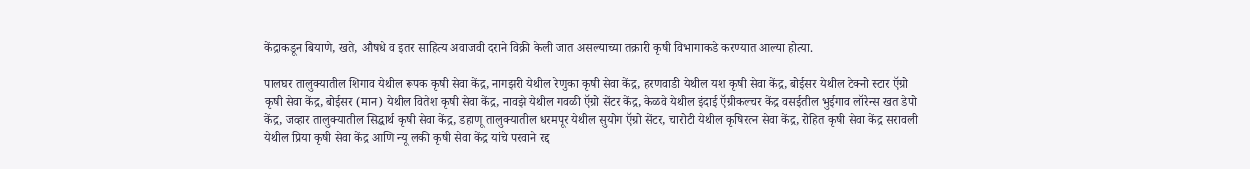केंद्राकडून बियाणे, खते, औषधे व इतर साहित्य अवाजवी दराने विक्री केली जात असल्याच्या तक्रारी कृषी विभागाकडे करण्यात आल्या होत्या.

पालघर तालुक्यातील शिगाव येथील रूपक कृषी सेवा केंद्र, नागझरी येथील रेणुका कृषी सेवा केंद्र, हरणवाडी येथील यश कृषी सेवा केंद्र, बोईसर येथील टेक्नो स्टार ऍग्रो कृषी सेवा केंद्र, बोईसर (मान) येथील वितेश कृषी सेवा केंद्र, नावझे येथील गवळी ऍग्रो सेंटर केंद्र, केळवे येथील इंदाई ऍग्रीकल्चर केंद्र वसईतील भुईगाव लॉरेन्स खत डेपो केंद्र, जव्हार तालुक्यातील सिद्धार्थ कृषी सेवा केंद्र, डहाणू तालुक्यातील धरमपूर येथील सुयोग ऍग्रो सेंटर, चारोटी येथील कृषिरत्न सेवा केंद्र, रोहित कृषी सेवा केंद्र सरावली येथील प्रिया कृषी सेवा केंद्र आणि न्यू लकी कृषी सेवा केंद्र यांचे परवाने रद्द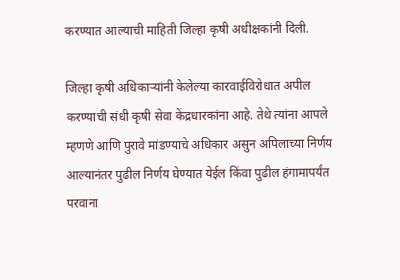करण्यात आल्याची माहिती जिल्हा कृषी अधीक्षकांनी दिली.

जिल्हा कृषी अधिकाऱ्यांनी केलेल्या कारवाईविरोधात अपील करण्याची संधी कृषी सेवा केंद्रधारकांना आहे. तेथे त्यांना आपले म्हणणे आणि पुरावे मांडण्याचे अधिकार असुन अपिलाच्या निर्णय आल्यानंतर पुढील निर्णय घेण्यात येईल किंवा पुढील हंगामापर्यंत परवाना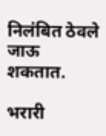निलंबित ठेवले जाऊ शकतात.

भरारी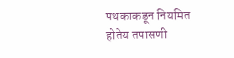पथकाकडून नियमित होतेय तपासणी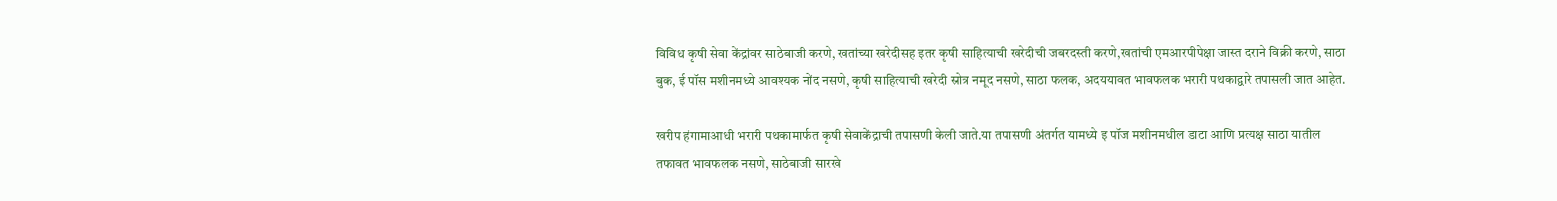विविध कृषी सेवा केंद्रांवर साठेबाजी करणे, खतांच्या खरेदीसह इतर कृषी साहित्याची खरेदीची जबरदस्ती करणे,खतांची एमआरपीपेक्षा जास्त दराने विक्री करणे, साठा बुक, ई पॉस मशीनमध्ये आवश्यक नोंद नसणे, कृषी साहित्याची खरेदी स्रोत्र नमूद नसणे, साठा फलक, अदययावत भावफलक भरारी पथकाद्वारे तपासली जात आहेत.

खरीप हंगामाआधी भरारी पथकामार्फत कृषी सेवाकेंद्राची तपासणी केली जाते.या तपासणी अंतर्गत यामध्ये इ पॉज मशीनमधील डाटा आणि प्रत्यक्ष साठा यातील तफावत भावफलक नसणे, साठेबाजी सारखे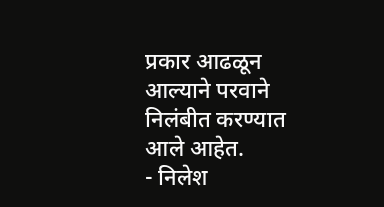प्रकार आढळून आल्याने परवाने निलंबीत करण्यात आले आहेत.
- निलेश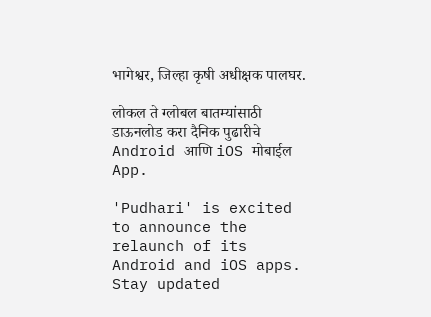भागेश्वर, जिल्हा कृषी अधीक्षक पालघर.

लोकल ते ग्लोबल बातम्यांसाठी डाऊनलोड करा दैनिक पुढारीचे Android आणि iOS मोबाईल App.

'Pudhari' is excited to announce the relaunch of its Android and iOS apps. Stay updated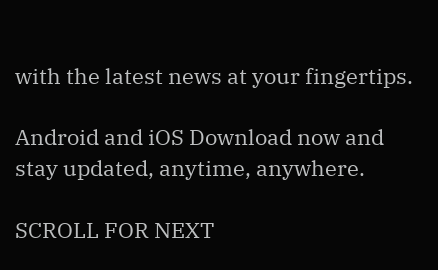with the latest news at your fingertips.

Android and iOS Download now and stay updated, anytime, anywhere.

SCROLL FOR NEXT